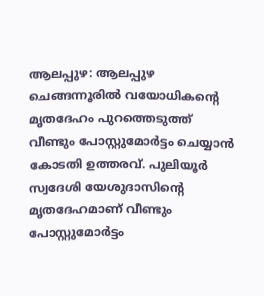ആലപ്പുഴ: ആലപ്പുഴ ചെങ്ങന്നൂരിൽ വയോധികന്റെ മൃതദേഹം പുറത്തെടുത്ത് വീണ്ടും പോസ്റ്റുമോർട്ടം ചെയ്യാൻ കോടതി ഉത്തരവ്. പുലിയൂർ സ്വദേശി യേശുദാസിന്റെ മൃതദേഹമാണ് വീണ്ടും പോസ്റ്റുമോർട്ടം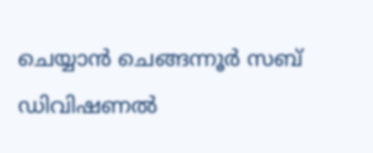ചെയ്യാൻ ചെങ്ങന്നൂർ സബ് ഡിവിഷണൽ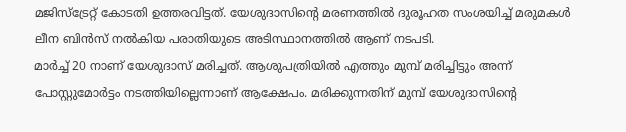മജിസ്ട്രേറ്റ് കോടതി ഉത്തരവിട്ടത്. യേശുദാസിന്റെ മരണത്തിൽ ദുരൂഹത സംശയിച്ച് മരുമകൾ ലീന ബിൻസ് നൽകിയ പരാതിയുടെ അടിസ്ഥാനത്തിൽ ആണ് നടപടി.
മാർച്ച് 20 നാണ് യേശുദാസ് മരിച്ചത്. ആശുപത്രിയിൽ എത്തും മുമ്പ് മരിച്ചിട്ടും അന്ന് പോസ്റ്റുമോർട്ടം നടത്തിയില്ലെന്നാണ് ആക്ഷേപം. മരിക്കുന്നതിന് മുമ്പ് യേശുദാസിന്റെ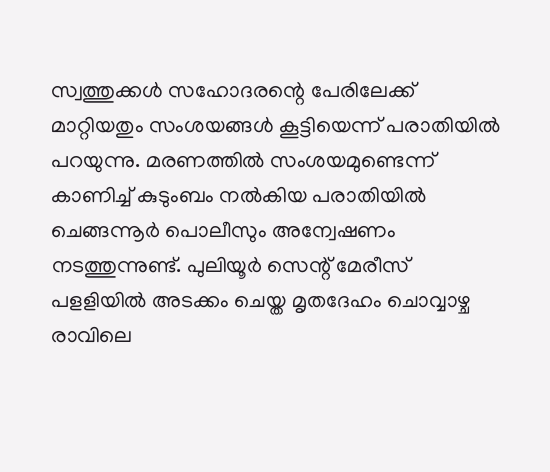സ്വത്തുക്കൾ സഹോദരന്റെ പേരിലേക്ക് മാറ്റിയതും സംശയങ്ങൾ കൂട്ടിയെന്ന് പരാതിയിൽ പറയുന്നു. മരണത്തിൽ സംശയമുണ്ടെന്ന് കാണിച്ച് കുടുംബം നൽകിയ പരാതിയിൽ ചെങ്ങന്നൂർ പൊലീസും അന്വേഷണം നടത്തുന്നുണ്ട്. പുലിയൂർ സെന്റ് മേരീസ് പളളിയിൽ അടക്കം ചെയ്ത മൃതദേഹം ചൊവ്വാഴ്ച രാവിലെ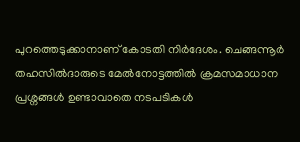പുറത്തെടുക്കാനാണ് കോടതി നിർദേശം. ചെങ്ങന്നൂർ തഹസിൽദാരുടെ മേൽനോട്ടത്തിൽ ക്രമസമാധാന പ്രശ്നങ്ങൾ ഉണ്ടാവാതെ നടപടികൾ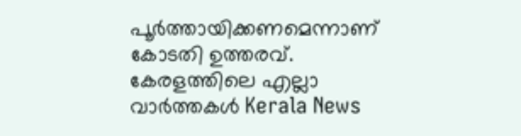പൂർത്തായിക്കണമെന്നാണ് കോടതി ഉത്തരവ്.
കേരളത്തിലെ എല്ലാ വാർത്തകൾ Kerala News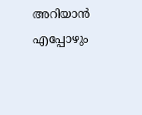അറിയാൻ എപ്പോഴും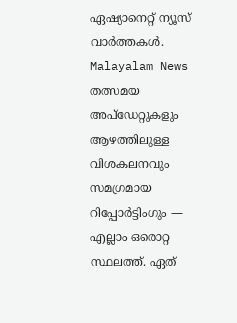ഏഷ്യാനെറ്റ് ന്യൂസ് വാർത്തകൾ. Malayalam News തത്സമയ അപ്ഡേറ്റുകളും ആഴത്തിലുള്ള വിശകലനവും സമഗ്രമായ റിപ്പോർട്ടിംഗും — എല്ലാം ഒരൊറ്റ സ്ഥലത്ത്. ഏത്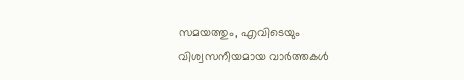സമയത്തും, എവിടെയും വിശ്വസനീയമായ വാർത്തകൾ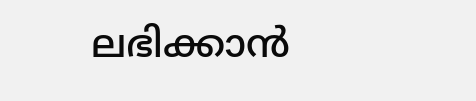ലഭിക്കാൻ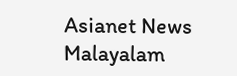Asianet News Malayalam